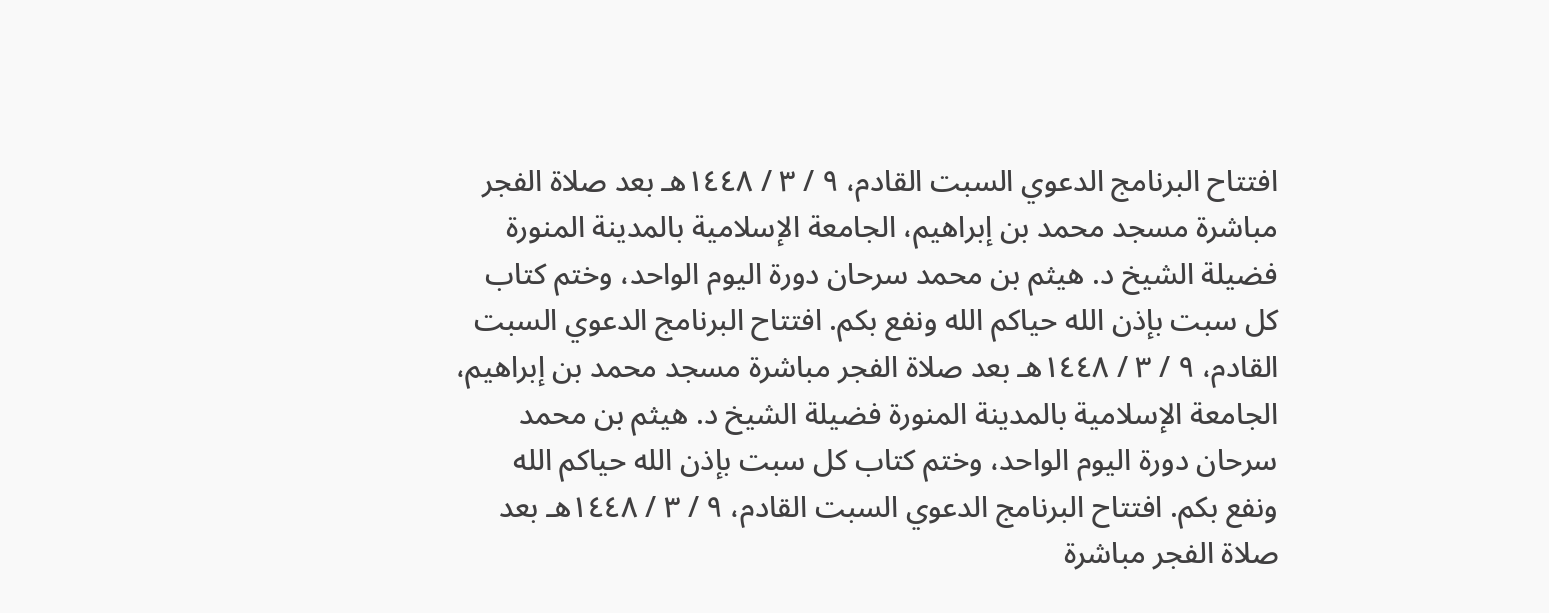افتتاح البرنامج الدعوي السبت القادم، ٩ / ٣ / ١٤٤٨هـ بعد صلاة الفجر مباشرة مسجد محمد بن إبراهيم، الجامعة الإسلامية بالمدينة المنورة فضيلة الشيخ د. هيثم بن محمد سرحان دورة اليوم الواحد، وختم كتاب كل سبت بإذن الله حياكم الله ونفع بكم. افتتاح البرنامج الدعوي السبت القادم، ٩ / ٣ / ١٤٤٨هـ بعد صلاة الفجر مباشرة مسجد محمد بن إبراهيم، الجامعة الإسلامية بالمدينة المنورة فضيلة الشيخ د. هيثم بن محمد سرحان دورة اليوم الواحد، وختم كتاب كل سبت بإذن الله حياكم الله ونفع بكم. افتتاح البرنامج الدعوي السبت القادم، ٩ / ٣ / ١٤٤٨هـ بعد صلاة الفجر مباشرة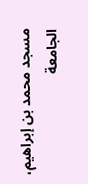مسجد محمد بن إبراهيم، الجامعة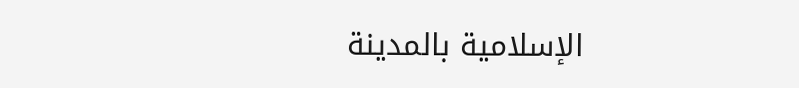الإسلامية بالمدينة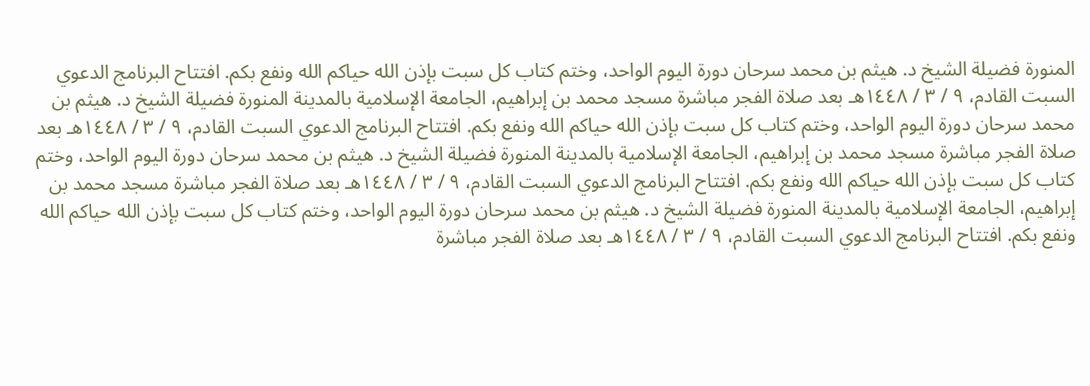المنورة فضيلة الشيخ د. هيثم بن محمد سرحان دورة اليوم الواحد، وختم كتاب كل سبت بإذن الله حياكم الله ونفع بكم. افتتاح البرنامج الدعوي السبت القادم، ٩ / ٣ / ١٤٤٨هـ بعد صلاة الفجر مباشرة مسجد محمد بن إبراهيم، الجامعة الإسلامية بالمدينة المنورة فضيلة الشيخ د. هيثم بن محمد سرحان دورة اليوم الواحد، وختم كتاب كل سبت بإذن الله حياكم الله ونفع بكم. افتتاح البرنامج الدعوي السبت القادم، ٩ / ٣ / ١٤٤٨هـ بعد صلاة الفجر مباشرة مسجد محمد بن إبراهيم، الجامعة الإسلامية بالمدينة المنورة فضيلة الشيخ د. هيثم بن محمد سرحان دورة اليوم الواحد، وختم كتاب كل سبت بإذن الله حياكم الله ونفع بكم. افتتاح البرنامج الدعوي السبت القادم، ٩ / ٣ / ١٤٤٨هـ بعد صلاة الفجر مباشرة مسجد محمد بن إبراهيم، الجامعة الإسلامية بالمدينة المنورة فضيلة الشيخ د. هيثم بن محمد سرحان دورة اليوم الواحد، وختم كتاب كل سبت بإذن الله حياكم الله ونفع بكم. افتتاح البرنامج الدعوي السبت القادم، ٩ / ٣ / ١٤٤٨هـ بعد صلاة الفجر مباشرة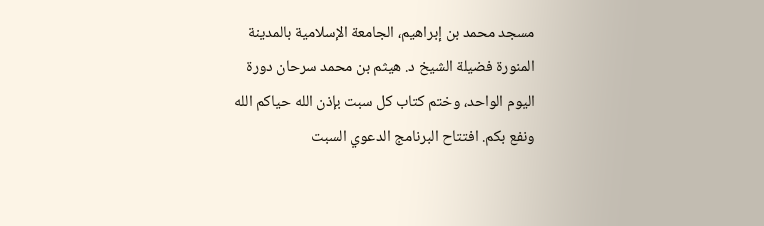مسجد محمد بن إبراهيم، الجامعة الإسلامية بالمدينة المنورة فضيلة الشيخ د. هيثم بن محمد سرحان دورة اليوم الواحد، وختم كتاب كل سبت بإذن الله حياكم الله ونفع بكم. افتتاح البرنامج الدعوي السبت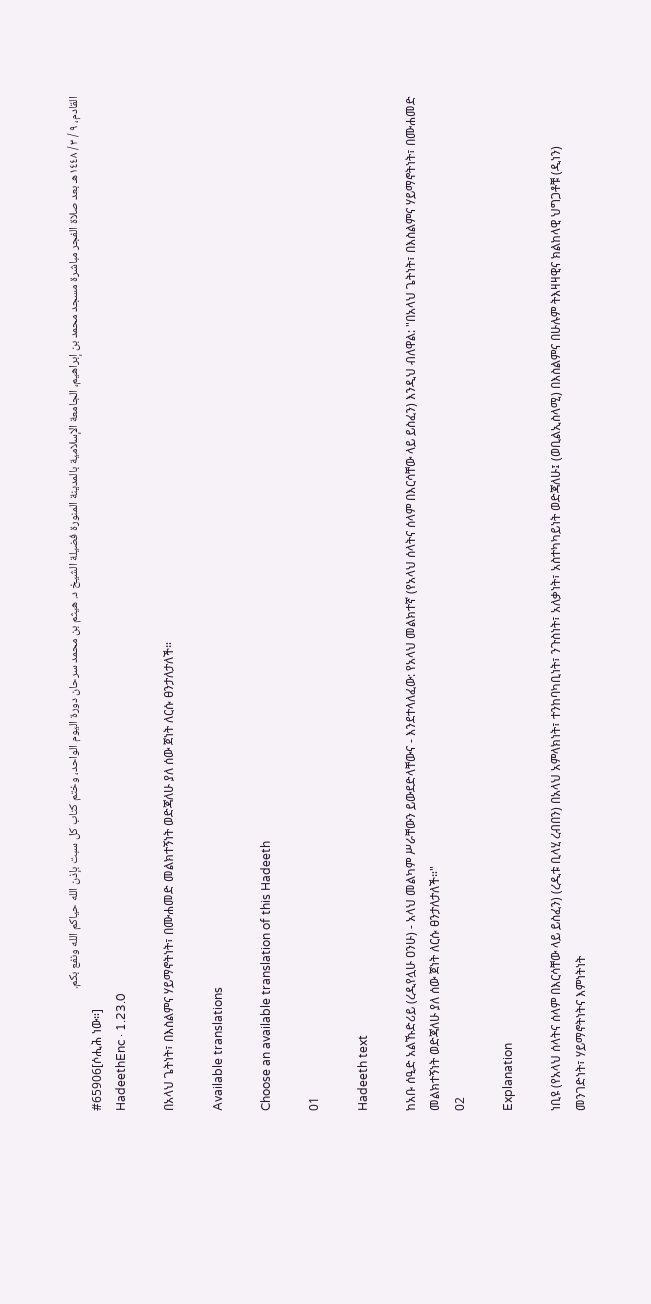القادم، ٩ / ٣ / ١٤٤٨هـ بعد صلاة الفجر مباشرة مسجد محمد بن إبراهيم، الجامعة الإسلامية بالمدينة المنورة فضيلة الشيخ د. هيثم بن محمد سرحان دورة اليوم الواحد، وختم كتاب كل سبت بإذن الله حياكم الله ونفع بكم.
#65906[ሶሒሕ ነው።]
HadeethEnc · 1.23.0

በአላህ ጌትነት፣ በእስልምና ሃይማኖትነት፣ በሙሐመድ መልክተኝነት ወድጃለሁ ያለ ሰው ጀነት ለርሱ ፀንታለታለች።

Available translations

Choose an available translation of this Hadeeth

01

Hadeeth text

ከአቡ ሰዒድ አልኹድሪይ (ረዲየሏሁ ዐንሁ) - አላህ መልካም ሥራቸውን ይውደድላቸውና - እንደተላለፈው: የአላህ መልክተኛ (የአላህ ሰላትና ሰላም በእርሳቸው ላይ ይስፈን) እንዲህ ብለዋል: "በአላህ ጌትነት፣ በእስልምና ሃይማኖትነት፣ በሙሐመድ መልክተኝነት ወድጃለሁ ያለ ሰው ጀነት ለርሱ ፀንታለታለች።"
02

Explanation

ነቢዩ (የአላህ ሰላትና ሰላም በእርሳቸው ላይ ይስፈን) (ረዲቱ ቢላሂ ረብበን) በአላህ አምላክነት፣ ተንከባካቢነት፣ ንጉስነት፣ አለቃነት፣ አስተካካይነት ወድጃለሁ፤ (ወቢልኢስላሚ) በእስልምና በሁሉም ትእዛዛዊና ክልከላዊ ህግጋቶቹ (ዲነን) መንገድነት፣ ሃይማኖትነትና እምነትነት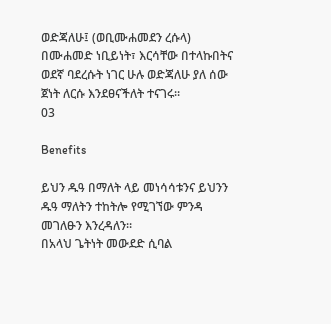ወድጃለሁ፤ (ወቢሙሐመደን ረሱላ) በሙሐመድ ነቢይነት፣ እርሳቸው በተላኩበትና ወደኛ ባደረሱት ነገር ሁሉ ወድጃለሁ ያለ ሰው ጀነት ለርሱ እንደፀናችለት ተናገሩ።
03

Benefits

ይህን ዱዓ በማለት ላይ መነሳሳቱንና ይህንን ዱዓ ማለትን ተከትሎ የሚገኘው ምንዳ መገለፁን እንረዳለን።
በአላህ ጌትነት መውደድ ሲባል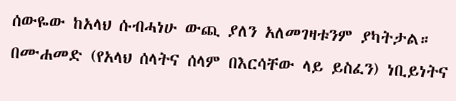ሰውዬው ከአላህ ሱብሓነሁ ውጪ ያለን አለመገዛቱንም ያካትታል።
በሙሐመድ (የአላህ ሰላትና ሰላም በእርሳቸው ላይ ይስፈን) ነቢይነትና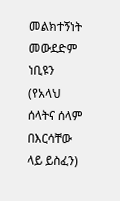መልክተኝነት መውደድም ነቢዩን (የአላህ ሰላትና ሰላም በእርሳቸው ላይ ይስፈን)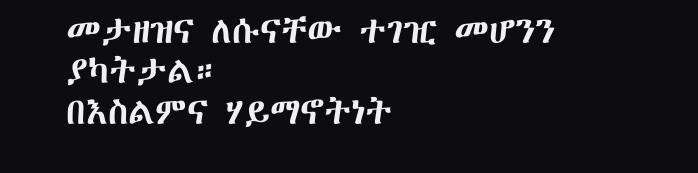መታዘዝና ለሱናቸው ተገዢ መሆንን ያካትታል።
በእስልምና ሃይማኖትነት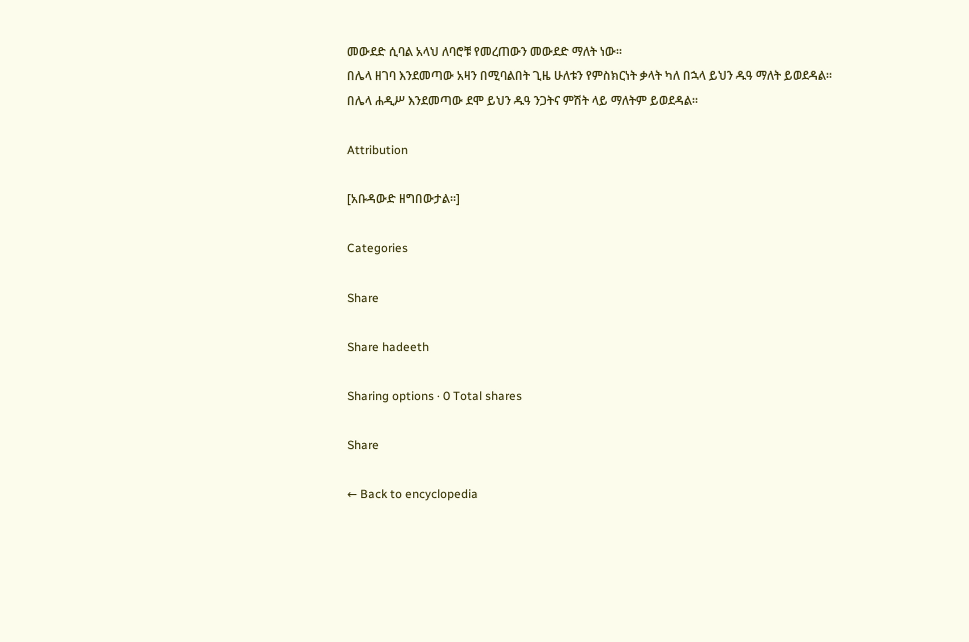መውደድ ሲባል አላህ ለባሮቹ የመረጠውን መውደድ ማለት ነው።
በሌላ ዘገባ እንደመጣው አዛን በሚባልበት ጊዜ ሁለቱን የምስክርነት ቃላት ካለ በኋላ ይህን ዱዓ ማለት ይወደዳል።
በሌላ ሐዲሥ እንደመጣው ደሞ ይህን ዱዓ ንጋትና ምሽት ላይ ማለትም ይወደዳል።

Attribution

[አቡዳውድ ዘግበውታል።]

Categories

Share

Share hadeeth

Sharing options · 0 Total shares

Share

← Back to encyclopedia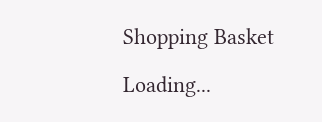Shopping Basket

Loading...